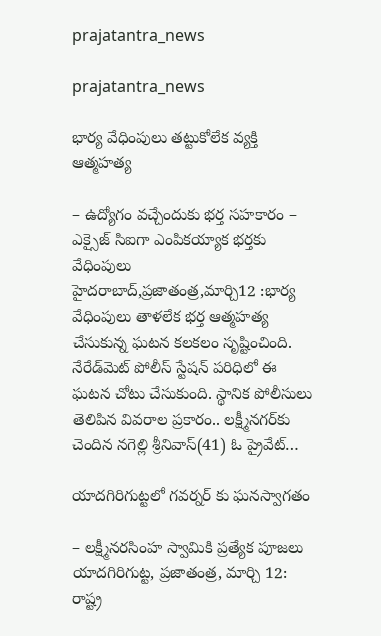prajatantra_news

prajatantra_news

భార్య వేధింపులు తట్టుకోలేక వ్యక్తి ఆత్మహత్య

– ఉద్యోగం వ‌చ్చేందుకు భ‌ర్త స‌హ‌కారం – ఎక్సైజ్‌ ‌సిఐగా ఎంపికయ్యాక భర్తకు వేధింపులు హైదరాబాద్‌,ప్రజాతంత్ర,మార్చి12 :భార్య వేధింపులు తాళలేక భర్త ఆత్మహత్య చేసుకున్న ఘటన కలకలం సృష్టించింది. నేరేడ్‌మెట్‌ ‌పోలీస్‌ ‌స్టేషన్‌ ‌పరిధిలో ఈ ఘటన చోటు చేసుకుంది. స్థానిక పోలీసులు తెలిపిన వివరాల ప్రకారం.. లక్ష్మీనగర్‌కు చెందిన నగెల్లి శ్రీనివాస్‌(41) ఓ ‌ప్రైవేట్‌…

యాదగిరిగుట్టలో గవర్నర్ కు ఘనస్వాగతం

– లక్ష్మీనరసింహ స్వామికి ప్రత్యేక పూజలు యాదగిరిగుట్ట, ప్రజాతంత్ర, మార్చి 12: రాష్ట్ర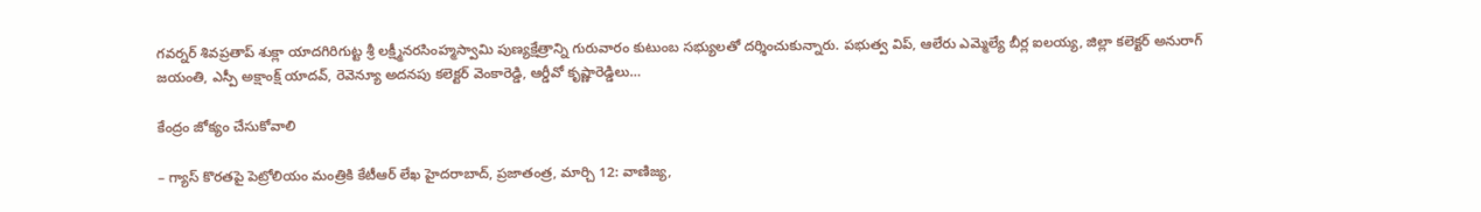గవర్నర్ శివప్రతాప్ శుక్లా యాదగిరిగుట్ట శ్రీ లక్ష్మీనరసింహ్మస్వామి పుణ్యక్షేత్రాన్ని గురువారం కుటుంబ సభ్యులతో దర్శించుకున్నారు. పభుత్వ విప్, ఆలేరు ఎమ్మెల్యే బీర్ల ఐలయ్య, జిల్లా కలెక్టర్ అనురాగ్ జయంతి, ఎస్పీ అక్షాంక్ష్ యాదవ్, రెవెన్యూ అదనపు కలెక్టర్ వెంకారెడ్డి, ఆర్డీవో కృష్ణారెడ్డిలు…

కేంద్రం జోక్యం చేసుకోవాలి

– గ్యాస్ కొరతపై పెట్రోలియం మంత్రికి కేటీఆర్ లేఖ హైదరాబాద్, ప్రజాతంత్ర, మార్చి 12: వాణిజ్య,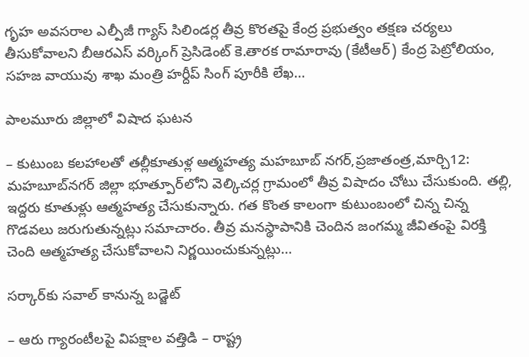గృహ అవసరాల ఎల్పీజీ గ్యాస్ సిలిండర్ల తీవ్ర కొరతపై కేంద్ర ప్రభుత్వం తక్షణ చర్యలు తీసుకోవాలని బీఆరఎస్ వర్కింగ్ ప్రెసిడెంట్ కె.తారక రామారావు (కేటీఆర్) కేంద్ర పెట్రోలియం, సహజ వాయువు శాఖ మంత్రి హర్దీప్ సింగ్ పూరీకి లేఖ…

పాలమూరు జిల్లాలో విషాద ఘటన

– కుటుంబ కలహాలతో తల్లీకూతుళ్ల ఆత్మహత్య మహబూబ్‌ ‌నగర్‌,ప్రజాతంత్ర,మార్చి12: మహబూబ్‌నగర్‌ ‌జిల్లా భూత్పూర్‌లోని వెల్కిచర్ల గ్రామంలో తీవ్ర విషాదం చోటు చేసుకుంది. తల్లి, ఇద్దరు కూతుళ్లు ఆత్మహత్య చేసుకున్నారు. గత కొంత కాలంగా కుటుంబంలో చిన్న చిన్న గొడవలు జరుగుతున్నట్లు సమాచారం. తీవ్ర మనస్థాపానికి చెందిన జంగమ్మ జీవితంపై విరక్తి చెంది ఆత్మహత్య చేసుకోవాలని నిర్ణయించుకున్నట్లు…

సర్కార్‌కు సవాల్‌ ‌కానున్న బడ్జెట్‌

– ఆరు గ్యారంటీలపై విపక్షాల వత్తిడి – రాష్ట్ర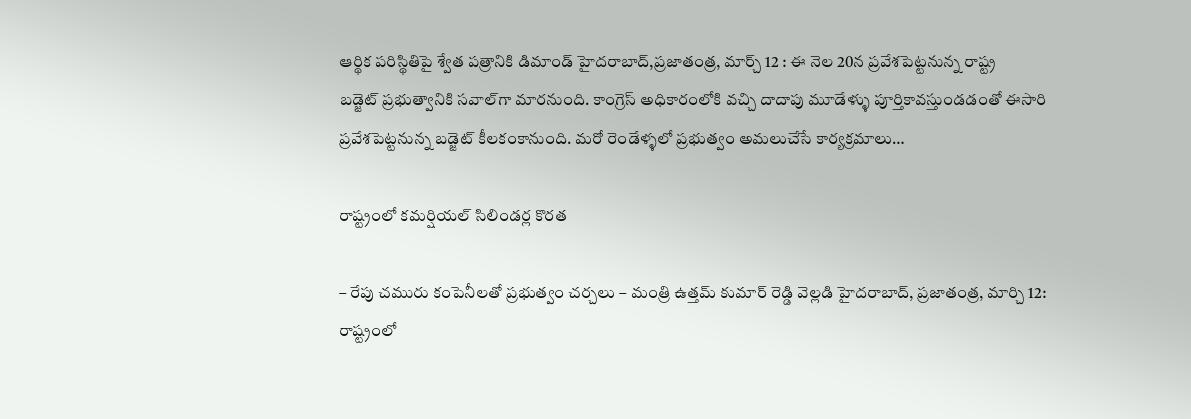ఆర్థిక పరిస్థితిపై శ్వేత పత్రానికి డిమాండ్‌ హైదరాబాద్,ప్రజాతంత్ర, మార్చ్ 12 : ఈ నెల 20న ప్రవేశపెట్టనున్న రాష్ట్ర బడ్జెట్‌ ‌ప్రభుత్వానికి సవాల్‌గా మారనుంది. కాంగ్రెస్‌ ‌అధికారంలోకి వచ్చి దాదాపు మూడేళ్ళు పూర్తికావస్తుండడంతో ఈసారి ప్రవేశపెట్టనున్న బడ్జెట్‌ ‌కీలకంకానుంది. మరో రెండేళ్ళలో ప్రభుత్వం అమలుచేసే కార్యక్రమాలు…

రాష్ట్రంలో కమర్షియల్ సిలిండర్ల కొరత

– రేపు చమురు కంపెనీలతో ప్రభుత్వం చర్చలు – మంత్రి ఉత్తమ్ కుమార్ రెడ్డి వెల్లడి హైదరాబాద్, ప్రజాతంత్ర, మార్చి 12: రాష్ట్రంలో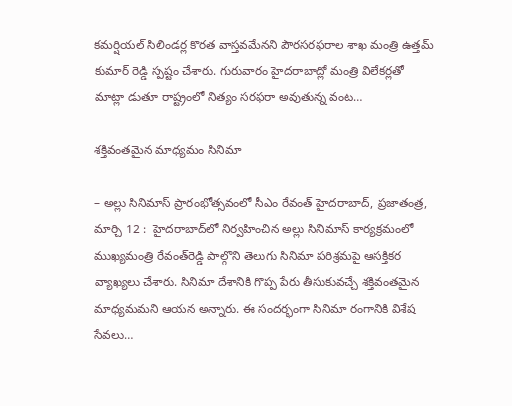కమర్షియల్ సిలిండర్ల కొరత వాస్తవమేనని పౌరసరఫరాల శాఖ మంత్రి ఉత్తమ్ కుమార్ రెడ్డి స్పష్టం చేశారు. గురువారం హైదరాబాద్లో మంత్రి విలేకర్లతో మాట్లా డుతూ రాష్ట్రంలో నిత్యం సరఫరా అవుతున్న వంట…

శక్తివంతమైన మాధ్యమం సినిమా

– అల్లు సినిమాస్ ప్రారంభోత్స‌వంలో సీఎం రేవంత్ హైద‌రాబాద్, ప్ర‌జాతంత్ర‌, మార్చి 12 :  హైదరాబాద్‌లో నిర్వహించిన అల్లు సినిమాస్ కార్యక్రమంలో ముఖ్యమంత్రి రేవంత్‌రెడ్డి పాల్గొని తెలుగు సినిమా పరిశ్రమపై ఆసక్తికర వ్యాఖ్యలు చేశారు. సినిమా దేశానికి గొప్ప పేరు తీసుకువచ్చే శక్తివంతమైన మాధ్యమమని ఆయన అన్నారు. ఈ సందర్భంగా సినిమా రంగానికి విశేష సేవలు…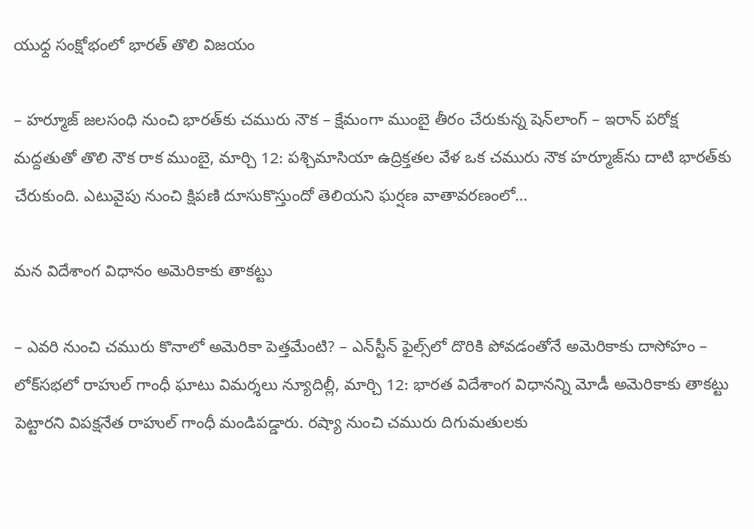యుధ్ద సంక్షోభంలో భారత్‌ ‌తొలి విజయం

– హర్మూజ్‌ ‌జలసంధి నుంచి భారత్‌కు చమురు నౌక – క్షేమంగా ముంబై తీరం చేరుకున్న షెన్‌లాంగ్‌ – ఇరాన్‌ ‌పరోక్ష మద్దతుతో తొలి నౌక రాక ముంబై, మార్చి 12: పశ్చిమాసియా ఉద్రిక్తతల వేళ ఒక చమురు నౌక హర్మూజ్‌ను దాటి భారత్‌కు చేరుకుంది. ఎటువైపు నుంచి క్షిపణి దూసుకొస్తుందో తెలియని ఘర్షణ వాతావరణంలో…

మన విదేశాంగ విధానం అమెరికాకు తాక‌ట్టు

– ఎవరి నుంచి చమురు కొనాలో అమెరికా పెత్తమేంటి? – ఎన్‌స్టీన్‌ ‌ఫైల్స్‌లో దొరికి పోవడంతోనే అమెరికాకు దాసోహం – లోక్‌సభలో రాహుల్‌ ‌గాంధీ ఘాటు విమర్శలు న్యూదిల్లీ, మార్చి 12: భారత విదేశాంగ విధానన్ని మోడీ అమెరికాకు తాకట్టు పెట్టారని విపక్షనేత రాహుల్‌ ‌గాంధీ మండిపడ్డారు. రష్యా నుంచి చమురు దిగుమతులకు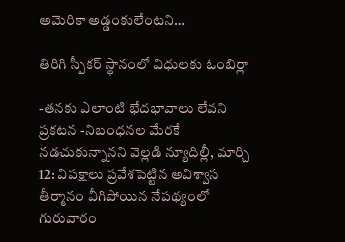అమెరికా అడ్డంకులేంటని…

తిరిగి స్పీకర్‌ ‌స్థానంలో విధులకు ఓంబిర్లా

-తనకు ఎలాంటి భేదభావాలు లేవని ప్రకటన -నిబంధనల మేరకే నడచుకున్నానని వెల్లడి న్యూదిల్లీ, మార్చి 12: విపక్షాలు ప్రవేశపెట్టిన అవిశ్వాస తీర్మానం వీగిపోయిన నేపథ్యంలో గురువారం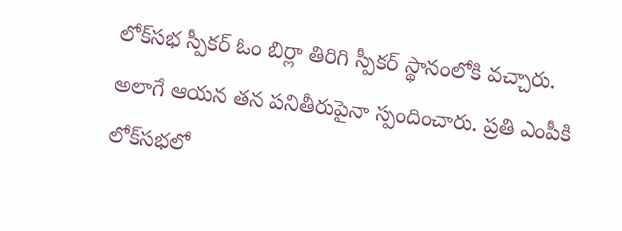లోక్‌సభ స్పీకర్‌ ఓం ‌బిర్లా తిరిగి స్పీకర్‌ ‌స్థానంలోకి వచ్చారు. అలాగే ఆయన తన పనితీరుపైనా స్పందించారు. ప్రతి ఎంపీకి లోక్‌సభలో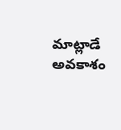మాట్లాడే అవకాశం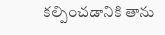కల్పించడానికి తాను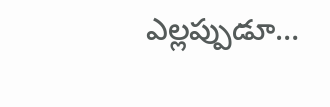ఎల్లప్పుడూ…